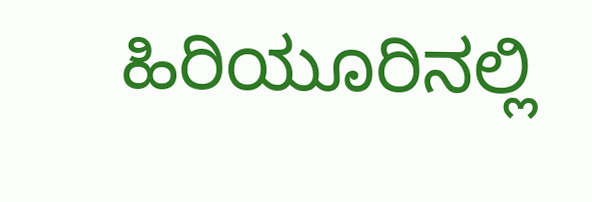ಹಿರಿಯೂರಿನಲ್ಲಿ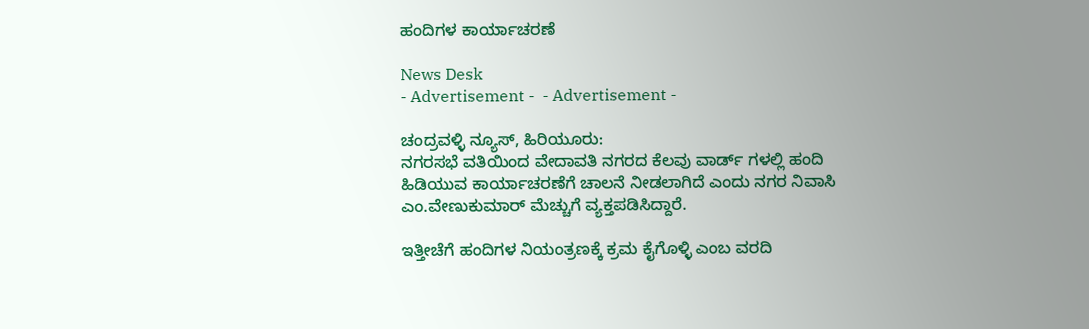ಹಂದಿಗಳ ಕಾರ್ಯಾಚರಣೆ

News Desk
- Advertisement -  - Advertisement -

ಚಂದ್ರವಳ್ಳಿ ನ್ಯೂಸ್, ಹಿರಿಯೂರು:
ನಗರಸಭೆ ವತಿಯಿಂದ ವೇದಾವತಿ ನಗರದ ಕೆಲವು ವಾರ್ಡ್ ಗಳಲ್ಲಿ ಹಂದಿ ಹಿಡಿಯುವ ಕಾರ್ಯಾಚರಣೆಗೆ ಚಾಲನೆ ನೀಡಲಾಗಿದೆ ಎಂದು ನಗರ ನಿವಾಸಿ ಎಂ.ವೇಣುಕುಮಾರ್ ಮೆಚ್ಚುಗೆ ವ್ಯಕ್ತಪಡಿಸಿದ್ದಾರೆ.

ಇತ್ತೀಚೆಗೆ ಹಂದಿಗಳ ನಿಯಂತ್ರಣಕ್ಕೆ ಕ್ರಮ ಕೈಗೊಳ್ಳಿ ಎಂಬ ವರದಿ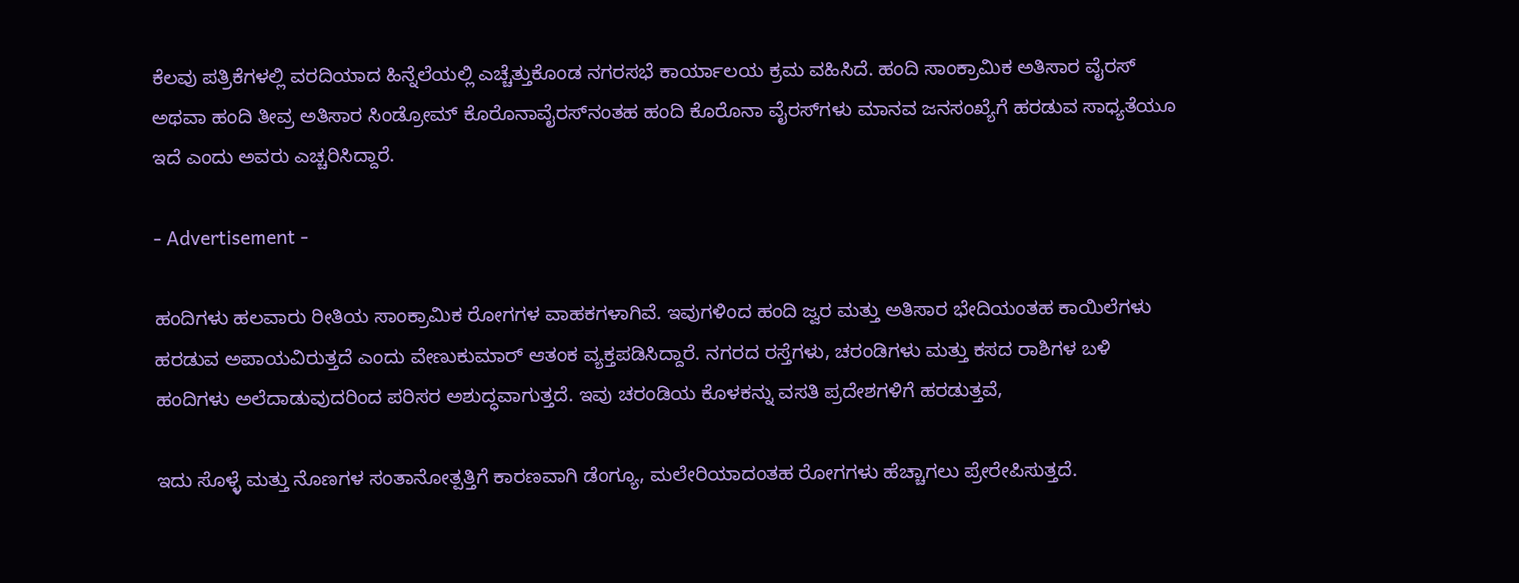ಕೆಲವು ಪತ್ರಿಕೆಗಳಲ್ಲಿ ವರದಿಯಾದ ಹಿನ್ನೆಲೆಯಲ್ಲಿ ಎಚ್ಚೆತ್ತುಕೊಂಡ ನಗರಸಭೆ ಕಾರ್ಯಾಲಯ ಕ್ರಮ ವಹಿಸಿದೆ. ಹಂದಿ ಸಾಂಕ್ರಾಮಿಕ ಅತಿಸಾರ ವೈರಸ್ ಅಥವಾ ಹಂದಿ ತೀವ್ರ ಅತಿಸಾರ ಸಿಂಡ್ರೋಮ್ ಕೊರೊನಾವೈರಸ್‌ನಂತಹ ಹಂದಿ ಕೊರೊನಾ ವೈರಸ್‌ಗಳು ಮಾನವ ಜನಸಂಖ್ಯೆಗೆ ಹರಡುವ ಸಾಧ್ಯತೆಯೂ ಇದೆ ಎಂದು ಅವರು ಎಚ್ಚರಿಸಿದ್ದಾರೆ.

- Advertisement -

ಹಂದಿಗಳು ಹಲವಾರು ರೀತಿಯ ಸಾಂಕ್ರಾಮಿಕ ರೋಗಗಳ ವಾಹಕಗಳಾಗಿವೆ. ಇವುಗಳಿಂದ ಹಂದಿ ಜ್ವರ ಮತ್ತು ಅತಿಸಾರ ಭೇದಿಯಂತಹ ಕಾಯಿಲೆಗಳು ಹರಡುವ ಅಪಾಯವಿರುತ್ತದೆ ಎಂದು ವೇಣುಕುಮಾರ್ ಆತಂಕ ವ್ಯಕ್ತಪಡಿಸಿದ್ದಾರೆ. ನಗರದ ರಸ್ತೆಗಳು, ಚರಂಡಿಗಳು ಮತ್ತು ಕಸದ ರಾಶಿಗಳ ಬಳಿ ಹಂದಿಗಳು ಅಲೆದಾಡುವುದರಿಂದ ಪರಿಸರ ಅಶುದ್ಧವಾಗುತ್ತದೆ. ಇವು ಚರಂಡಿಯ ಕೊಳಕನ್ನು ವಸತಿ ಪ್ರದೇಶಗಳಿಗೆ ಹರಡುತ್ತವೆ,

ಇದು ಸೊಳ್ಳೆ ಮತ್ತು ನೊಣಗಳ ಸಂತಾನೋತ್ಪತ್ತಿಗೆ ಕಾರಣವಾಗಿ ಡೆಂಗ್ಯೂ, ಮಲೇರಿಯಾದಂತಹ ರೋಗಗಳು ಹೆಚ್ಚಾಗಲು ಪ್ರೇರೇಪಿಸುತ್ತದೆ.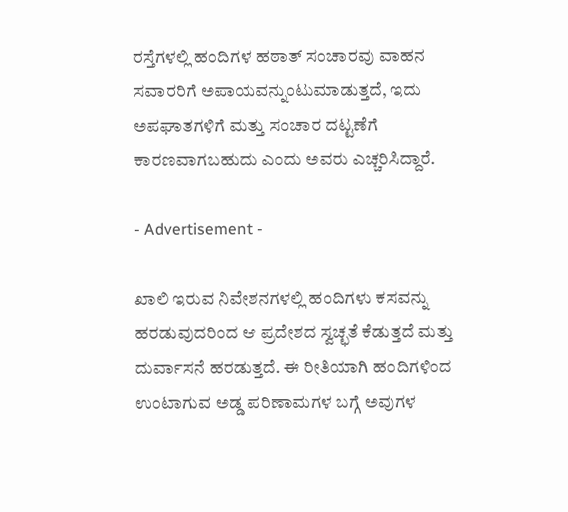ರಸ್ತೆಗಳಲ್ಲಿ ಹಂದಿಗಳ ಹಠಾತ್ ಸಂಚಾರವು ವಾಹನ ಸವಾರರಿಗೆ ಅಪಾಯವನ್ನುಂಟುಮಾಡುತ್ತದೆ, ಇದು ಅಪಘಾತಗಳಿಗೆ ಮತ್ತು ಸಂಚಾರ ದಟ್ಟಣೆಗೆ ಕಾರಣವಾಗಬಹುದು ಎಂದು ಅವರು ಎಚ್ಚರಿಸಿದ್ದಾರೆ.

- Advertisement -

ಖಾಲಿ ಇರುವ ನಿವೇಶನಗಳಲ್ಲಿ ಹಂದಿಗಳು ಕಸವನ್ನು ಹರಡುವುದರಿಂದ ಆ ಪ್ರದೇಶದ ಸ್ವಚ್ಛತೆ ಕೆಡುತ್ತದೆ ಮತ್ತು ದುರ್ವಾಸನೆ ಹರಡುತ್ತದೆ. ಈ ರೀತಿಯಾಗಿ ಹಂದಿಗಳಿಂದ ಉಂಟಾಗುವ ಅಡ್ಡ ಪರಿಣಾಮಗಳ ಬಗ್ಗೆ ಅವುಗಳ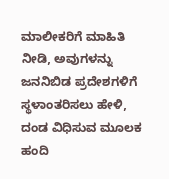ಮಾಲೀಕರಿಗೆ ಮಾಹಿತಿ ನೀಡಿ, ಅವುಗಳನ್ನು ಜನನಿಬಿಡ ಪ್ರದೇಶಗಳಿಗೆ ಸ್ಥಳಾಂತರಿಸಲು ಹೇಳಿ, ದಂಡ ವಿಧಿಸುವ ಮೂಲಕ ಹಂದಿ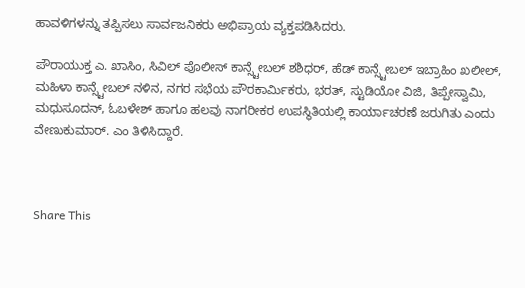ಹಾವಳಿಗಳನ್ನು ತಪ್ಪಿಸಲು ಸಾರ್ವಜನಿಕರು ಅಭಿಪ್ರಾಯ ವ್ಯಕ್ತಪಡಿಸಿದರು.

ಪೌರಾಯುಕ್ತ ಎ. ಖಾಸಿಂ, ಸಿವಿಲ್ ಪೊಲೀಸ್ ಕಾನ್ಸ್ಟೇಬಲ್ ಶಶಿಧರ್, ಹೆಡ್ ಕಾನ್ಸ್ಟೇಬಲ್ ಇಬ್ರಾಹಿಂ ಖಲೀಲ್, ಮಹಿಳಾ ಕಾನ್ಸ್ಟೇಬಲ್ ನಳಿನ, ನಗರ ಸಭೆಯ ಪೌರಕಾರ್ಮಿಕರು, ಭರತ್, ಸ್ಟುಡಿಯೋ ವಿಜಿ, ತಿಪ್ಪೇಸ್ವಾಮಿ, ಮಧುಸೂದನ್, ಓಬಳೇಶ್ ಹಾಗೂ ಹಲವು ನಾಗರೀಕರ ಉಪಸ್ಥಿತಿಯಲ್ಲಿ ಕಾರ್ಯಾಚರಣೆ ಜರುಗಿತು ಎಂದು ವೇಣುಕುಮಾರ್. ಎಂ ತಿಳಿಸಿದ್ದಾರೆ.



Share This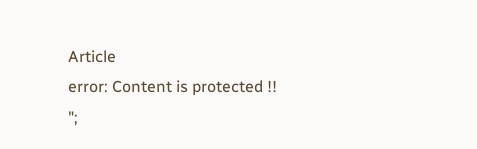Article
error: Content is protected !!
";